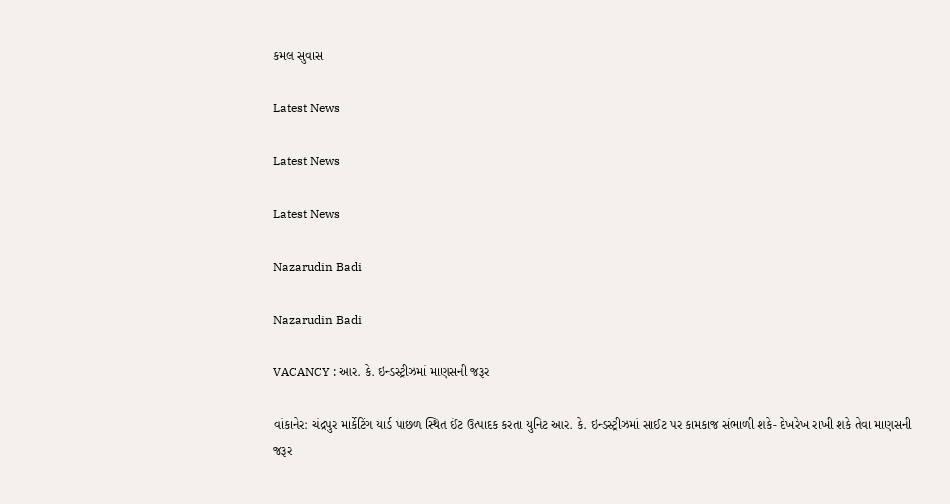કમલ સુવાસ

Latest News

Latest News

Latest News

Nazarudin Badi

Nazarudin Badi

VACANCY : આર. કે. ઇન્ડસ્ટ્રીઝમાં માણસની જરૂર

વાંકાનેર: ચંદ્રપુર માર્કેટિંગ યાર્ડ પાછળ સ્થિત ઈંટ ઉત્પાદક કરતા યુનિટ આર. કે. ઇન્ડસ્ટ્રીઝમાં સાઈટ પર કામકાજ સંભાળી શકે- દેખરેખ રાખી શકે તેવા માણસની જરૂર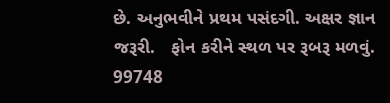છે. અનુભવીને પ્રથમ પસંદગી. અક્ષર જ્ઞાન જરૂરી.   ફોન કરીને સ્થળ પર રૂબરૂ મળવું. 99748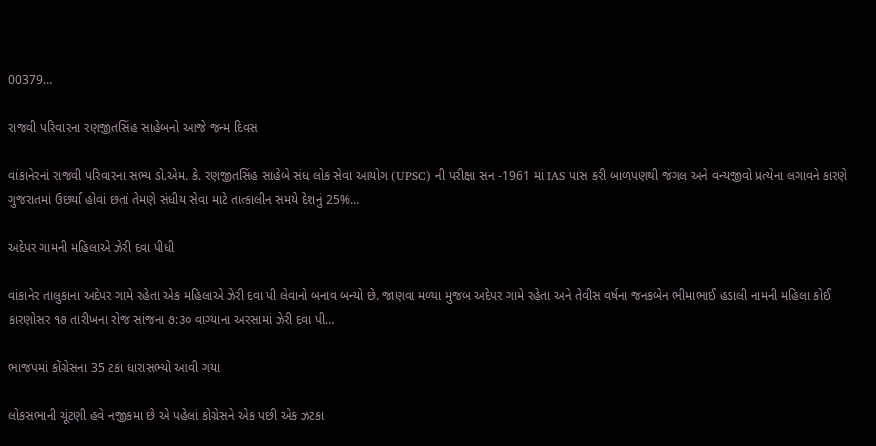00379…

રાજવી પરિવારના રણજીતસિંહ સાહેબનો આજે જન્મ દિવસ

વાંકાનેરનાં રાજવી પરિવારના સભ્ય ડો.એમ. કે. રણજીતસિંહ સાહેબે સંધ લોક સેવા આયોગ (UPSC) ની પરીક્ષા સન -1961 માં IAS પાસ કરી બાળપણથી જંગલ અને વન્યજીવો પ્રત્યેના લગાવને કારણે ગુજરાતમાં ઉછર્યા હોવાં છતાં તેમણે સંધીય સેવા માટે તાત્કાલીન સમયે દેશનું 25%…

અદેપર ગામની મહિલાએ ઝેરી દવા પીધી

વાંકાનેર તાલુકાના અદેપર ગામે રહેતા એક મહિલાએ ઝેરી દવા પી લેવાનો બનાવ બન્યો છે. જાણવા મળ્યા મુજબ અદેપર ગામે રહેતા અને તેવીસ વર્ષના જનકબેન ભીમાભાઈ હડાલી નામની મહિલા કોઈ કારણોસર ૧૭ તારીખના રોજ સાંજના ૭:૩૦ વાગ્યાના અરસામાં ઝેરી દવા પી…

ભાજપમાં કોંગ્રેસના 35 ટકા ધારાસભ્યો આવી ગયા

લોકસભાની ચૂંટણી હવે નજીકમા છે એ પહેલાં કોગ્રેસને એક પછી એક ઝટકા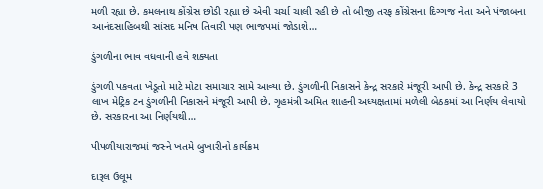મળી રહ્યા છે. કમલનાથ કોંગ્રેસ છોડી રહ્યા છે એવી ચર્ચા ચાલી રહી છે તો બીજી તરફ કોંગ્રેસના દિગ્ગજ નેતા અને પંજાબના આનંદસાહિબથી સાંસદ મનિષ તિવારી પણ ભાજપમાં જોડાશે…

ડુંગળીના ભાવ વધવાની હવે શક્યતા

ડુંગળી પકવતા ખેડૂતો માટે મોટા સમાચાર સામે આવ્યા છે. ડુંગળીની નિકાસને કેન્દ્ર સરકારે મંજૂરી આપી છે. કેન્દ્ર સરકારે 3 લાખ મેટ્રિક ટન ડુંગળીની નિકાસને મંજૂરી આપી છે. ગૃહમંત્રી અમિત શાહની અધ્યક્ષતામાં મળેલી બેઠકમાં આ નિર્ણય લેવાયો છે. સરકારના આ નિર્ણયથી…

પીપળીયારાજમાં જસ્ને ખતમે બુખારીનો કાર્યક્રમ

દારૂલ ઉલૂમ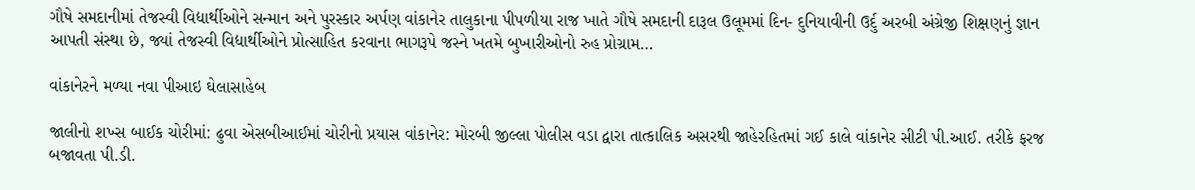ગૌષે સમદાનીમાં તેજસ્વી વિદ્યાર્થીઓને સન્માન અને પુરસ્કાર અર્પણ વાંકાનેર તાલુકાના પીપળીયા રાજ ખાતે ગૌષે સમદાની દારૂલ ઉલૂમમાં દિન- દુનિયાવીની ઉર્દુ અરબી અંગ્રેજી શિક્ષણનું જ્ઞાન આપતી સંસ્થા છે, જ્યાં તેજસ્વી વિદ્યાર્થીઓને પ્રોત્સાહિત કરવાના ભાગરૂપે જસ્ને ખતમે બુખારીઓનો રુહ પ્રોગ્રામ…

વાંકાનેરને મળ્યા નવા પીઆઇ ઘેલાસાહેબ

જાલીનો શખ્સ બાઈક ચોરીમાં: ઢુવા એસબીઆઈમાં ચોરીનો પ્રયાસ વાંકાનેર: મોરબી જીલ્લા પોલીસ વડા દ્વારા તાત્કાલિક અસરથી જાહેરહિતમાં ગઈ કાલે વાંકાનેર સીટી પી.આઈ. તરીકે ફરજ બજાવતા પી.ડી.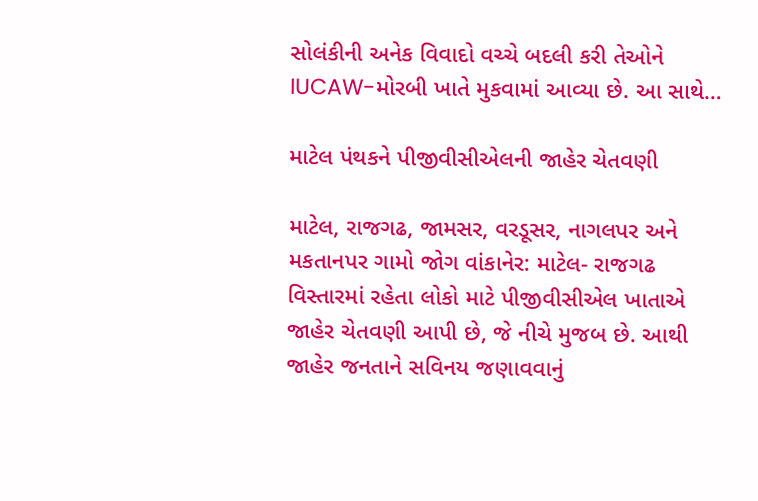સોલંકીની અનેક વિવાદો વચ્ચે બદલી કરી તેઓને IUCAW-મોરબી ખાતે મુકવામાં આવ્યા છે. આ સાથે…

માટેલ પંથકને પીજીવીસીએલની જાહેર ચેતવણી

માટેલ, રાજગઢ, જામસર, વરડૂસર, નાગલપર અને મકતાનપર ગામો જોગ વાંકાનેર: માટેલ- રાજગઢ વિસ્તારમાં રહેતા લોકો માટે પીજીવીસીએલ ખાતાએ જાહેર ચેતવણી આપી છે, જે નીચે મુજબ છે. આથી જાહેર જનતાને સવિનય જણાવવાનું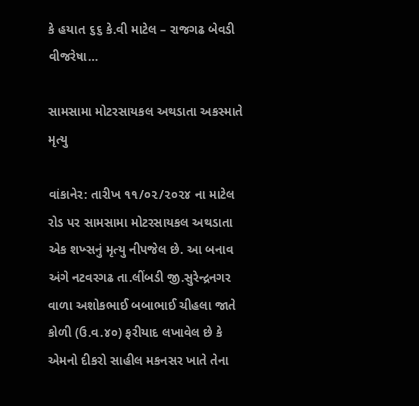કે હયાત ૬૬ કે.વી માટેલ – રાજગઢ બેવડી વીજરેષા…

સામસામા મોટરસાયકલ અથડાતા અકસ્માતે મૃત્યુ

વાંકાનેર: તારીખ ૧૧/૦૨/૨૦૨૪ ના માટેલ રોડ પર સામસામા મોટરસાયકલ અથડાતા એક શખ્સનું મૃત્યુ નીપજેલ છે. આ બનાવ અંગે નટવરગઢ તા.લીંબડી જી.સુરેન્દ્રનગર વાળા અશોકભાઈ બબાભાઈ ચીહલા જાતે કોળી (ઉ.વ.૪૦) ફરીયાદ લખાવેલ છે કે એમનો દીકરો સાહીલ મકનસર ખાતે તેના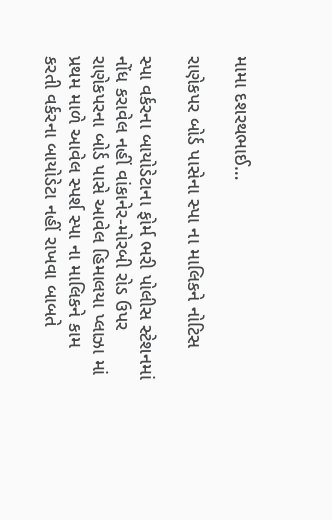મામા દશરથભાઈ…

રાણેકપર બોર્ડ પાસેના સ્પા ના માલિકને નોટિસ

સ્પા વર્કરના બાયોડેટાના ફોર્મ ભરી પોલીસ સ્ટેશનમાં નોંધ કરાવેલ નહીં વાંકાનેર-મોરબી રોડ ઉપર રાણેકપરના બોર્ડ પાસે આવેલ હિમાલયા પ્લાઝા માં પ્રથમ માળે આવેલ સ્પર્શ સ્પા ના માલિકને કામ કરતી વર્કરના બાયોડેટા નહીં રાખવા બાબતે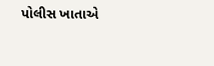પોલીસ ખાતાએ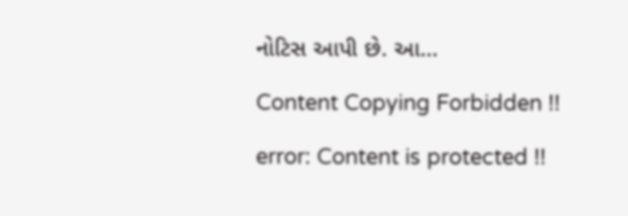નોટિસ આપી છે. આ…

Content Copying Forbidden !!

error: Content is protected !!